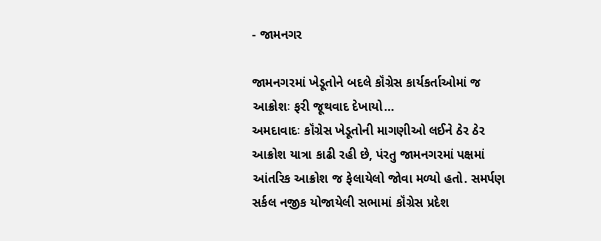- જામનગર

જામનગરમાં ખેડૂતોને બદલે કૉંગ્રેસ કાર્યકર્તાઓમાં જ આક્રોશઃ ફરી જૂથવાદ દેખાયો…
અમદાવાદઃ કૉંગ્રેસ ખેડૂતોની માગણીઓ લઈને ઠેર ઠેર આક્રોશ યાત્રા કાઢી રહી છે, પંરતુ જામનગરમાં પક્ષમાં આંતરિક આક્રોશ જ ફેલાયેલો જોવા મળ્યો હતો. સમર્પણ સર્કલ નજીક યોજાયેલી સભામાં કૉંગ્રેસ પ્રદેશ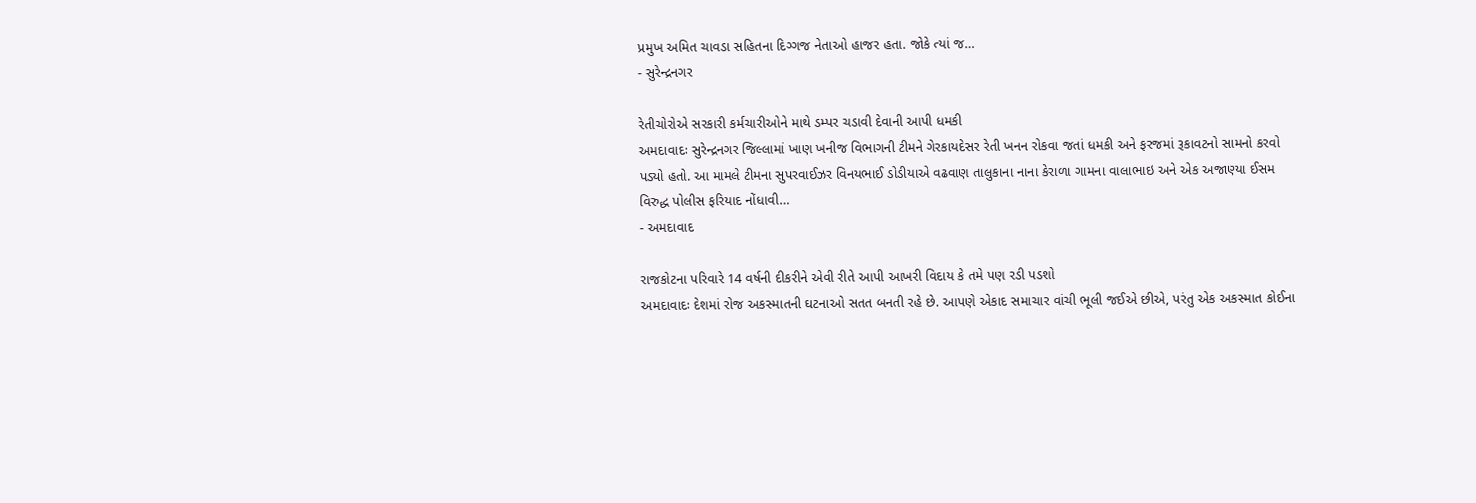પ્રમુખ અમિત ચાવડા સહિતના દિગ્ગજ નેતાઓ હાજર હતા. જોકે ત્યાં જ…
- સુરેન્દ્રનગર

રેતીચોરોએ સરકારી કર્મચારીઓને માથે ડમ્પર ચડાવી દેવાની આપી ધમકી
અમદાવાદઃ સુરેન્દ્રનગર જિલ્લામાં ખાણ ખનીજ વિભાગની ટીમને ગેરકાયદેસર રેતી ખનન રોકવા જતાં ધમકી અને ફરજમાં રૂકાવટનો સામનો કરવો પડ્યો હતો. આ મામલે ટીમના સુપરવાઈઝર વિનયભાઈ ડોડીયાએ વઢવાણ તાલુકાના નાના કેરાળા ગામના વાલાભાઇ અને એક અજાણ્યા ઈસમ વિરુદ્ધ પોલીસ ફરિયાદ નોંધાવી…
- અમદાવાદ

રાજકોટના પરિવારે 14 વર્ષની દીકરીને એવી રીતે આપી આખરી વિદાય કે તમે પણ રડી પડશો
અમદાવાદઃ દેશમાં રોજ અકસ્માતની ઘટનાઓ સતત બનતી રહે છે. આપણે એકાદ સમાચાર વાંચી ભૂલી જઈએ છીએ, પરંતુ એક અકસ્માત કોઈના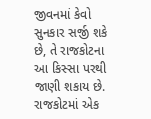જીવનમાં કેવો સુનકાર સર્જી શકે છે, તે રાજકોટના આ કિસ્સા પરથી જાણી શકાય છે. રાજકોટમાં એક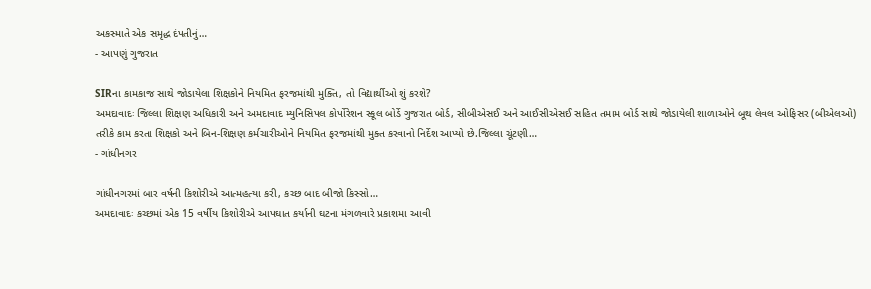અકસ્માતે એક સમૃદ્ધ દંપતીનું…
- આપણું ગુજરાત

SIRના કામકાજ સાથે જોડાયેલા શિક્ષકોને નિયમિત ફરજમાંથી મુક્તિ, તો વિદ્યાર્થીઓ શું કરશે?
અમદાવાદઃ જિલ્લા શિક્ષણ અધિકારી અને અમદાવાદ મ્યુનિસિપલ કોર્પોરેશન સ્કૂલ બોર્ડે ગુજરાત બોર્ડ, સીબીએસઈ અને આઈસીએસઈ સહિત તમામ બોર્ડ સાથે જોડાયેલી શાળાઓને બૂથ લેવલ ઓફિસર (બીએલઓ) તરીકે કામ કરતા શિક્ષકો અને બિન-શિક્ષણ કર્મચારીઓને નિયમિત ફરજમાંથી મુક્ત કરવાનો નિર્દેશ આપ્યો છે.જિલ્લા ચૂંટણી…
- ગાંધીનગર

ગાંધીનગરમાં બાર વર્ષની કિશોરીએ આત્મહત્યા કરી, કચ્છ બાદ બીજો કિસ્સો…
અમદાવાદઃ કચ્છમાં એક 15 વર્ષીય કિશોરીએ આપઘાત કર્યાની ઘટના મંગળવારે પ્રકાશમા આવી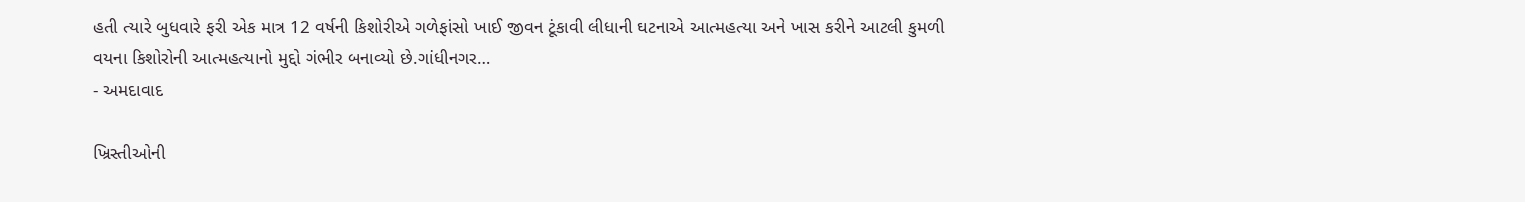હતી ત્યારે બુધવારે ફરી એક માત્ર 12 વર્ષની કિશોરીએ ગળેફાંસો ખાઈ જીવન ટૂંકાવી લીધાની ઘટનાએ આત્મહત્યા અને ખાસ કરીને આટલી કુમળી વયના કિશોરોની આત્મહત્યાનો મુદ્દો ગંભીર બનાવ્યો છે.ગાંધીનગર…
- અમદાવાદ

ખ્રિસ્તીઓની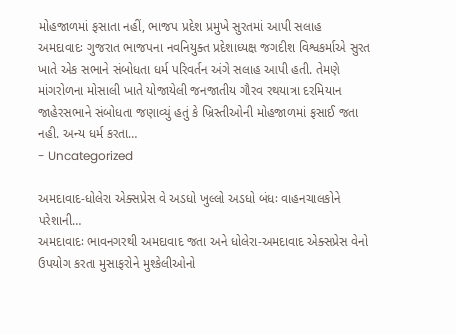મોહજાળમાં ફસાતા નહીં, ભાજપ પ્રદેશ પ્રમુખે સુરતમાં આપી સલાહ
અમદાવાદઃ ગુજરાત ભાજપના નવનિયુક્ત પ્રદેશાધ્યક્ષ જગદીશ વિશ્વકર્માએ સુરત ખાતે એક સભાને સંબોધતા ધર્મ પરિવર્તન અંગે સલાહ આપી હતી. તેમણે માંગરોળના મોસાલી ખાતે યોજાયેલી જનજાતીય ગૌરવ રથયાત્રા દરમિયાન જાહેરસભાને સંબોધતા જણાવ્યું હતું કે ખ્રિસ્તીઓની મોહજાળમાં ફસાઈ જતા નહી. અન્ય ધર્મ કરતા…
- Uncategorized

અમદાવાદ-ધોલેરા એક્સપ્રેસ વે અડધો ખુલ્લો અડધો બંધઃ વાહનચાલકોને પરેશાની…
અમદાવાદઃ ભાવનગરથી અમદાવાદ જતા અને ધોલેરા-અમદાવાદ એક્સપ્રેસ વેનો ઉપયોગ કરતા મુસાફરોને મુશ્કેલીઓનો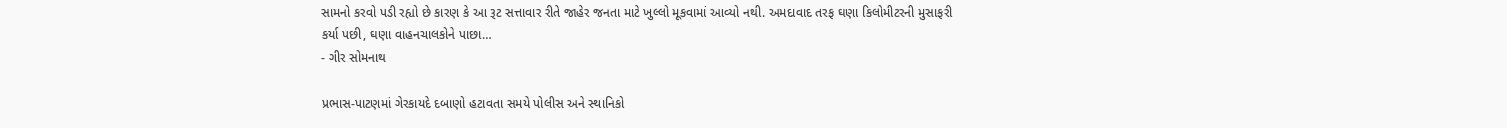સામનો કરવો પડી રહ્યો છે કારણ કે આ રૂટ સત્તાવાર રીતે જાહેર જનતા માટે ખુલ્લો મૂકવામાં આવ્યો નથી. અમદાવાદ તરફ ઘણા કિલોમીટરની મુસાફરી કર્યા પછી, ઘણા વાહનચાલકોને પાછા…
- ગીર સોમનાથ

પ્રભાસ-પાટણમાં ગેરકાયદે દબાણો હટાવતા સમયે પોલીસ અને સ્થાનિકો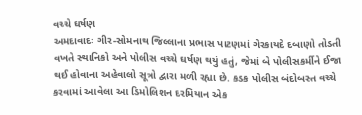વચ્ચે ઘર્ષણ
અમદાવાદઃ ગીર-સોમનાથ જિલ્લાના પ્રભાસ પાટણમાં ગેરકાયદે દબાણો તોડતી વખતે સ્થાનિકો અને પોલીસ વચ્ચે ઘર્ષણ થયું હતું, જેમાં બે પોલીસકર્મીને ઈજા થઈ હોવાના અહેવાલો સૂત્રો દ્વારા મળી રહ્યા છે. કડક પોલીસ બંદોબસ્ત વચ્ચે કરવામાં આવેલા આ ડિમોલિશન દરમિયાન એક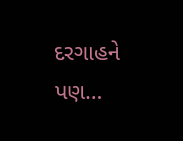દરગાહને પણ…